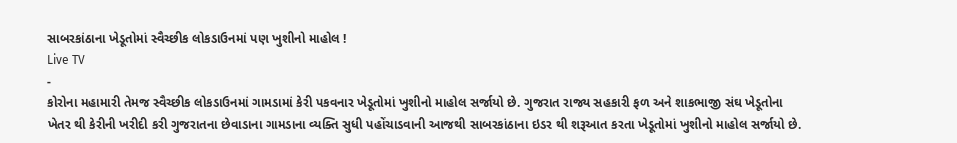સાબરકાંઠાના ખેડૂતોમાં સ્વૈચ્છીક લોકડાઉનમાં પણ ખુશીનો માહોલ !
Live TV
-
કોરોના મહામારી તેમજ સ્વૈચ્છીક લોકડાઉનમાં ગામડામાં કેરી પકવનાર ખેડૂતોમાં ખુશીનો માહોલ સર્જાયો છે. ગુજરાત રાજ્ય સહકારી ફળ અને શાકભાજી સંઘ ખેડૂતોના ખેતર થી કેરીની ખરીદી કરી ગુજરાતના છેવાડાના ગામડાના વ્યક્તિ સુધી પહોંચાડવાની આજથી સાબરકાંઠાના ઇડર થી શરૂઆત કરતા ખેડૂતોમાં ખુશીનો માહોલ સર્જાયો છે.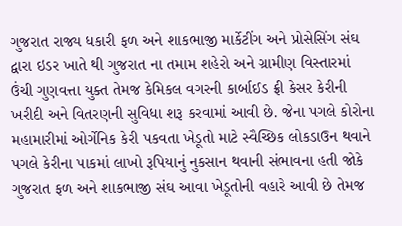ગુજરાત રાજ્ય ધકારી ફળ અને શાકભાજી માર્કેટીંગ અને પ્રોસેસિંગ સંઘ દ્વારા ઇડર ખાતે થી ગુજરાત ના તમામ શહેરો અને ગ્રામીણ વિસ્તારમાં ઉંચી ગુણવત્તા યુક્ત તેમજ કેમિકલ વગરની કાર્બાઈડ ફ્રી કેસર કેરીની ખરીદી અને વિતરણની સુવિધા શરૂ કરવામાં આવી છે. જેના પગલે કોરોના મહામારીમાં ઓર્ગેનિક કેરી પકવતા ખેડૂતો માટે સ્વૈચ્છિક લોકડાઉન થવાને પગલે કેરીના પાકમાં લાખો રૂપિયાનું નુકસાન થવાની સંભાવના હતી જોકે ગુજરાત ફળ અને શાકભાજી સંઘ આવા ખેડૂતોની વહારે આવી છે તેમજ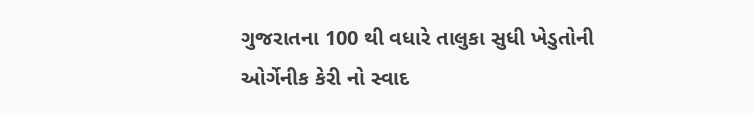ગુજરાતના 100 થી વધારે તાલુકા સુધી ખેડુતોની ઓર્ગેનીક કેરી નો સ્વાદ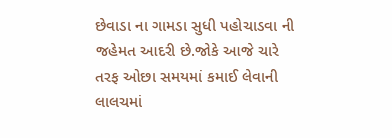છેવાડા ના ગામડા સુધી પહોચાડવા ની જહેમત આદરી છે.જોકે આજે ચારે તરફ ઓછા સમયમાં કમાઈ લેવાની લાલચમાં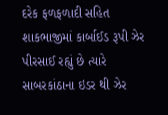દરેક ફળફળાદી સહિત શાકભાજીમાં કાર્બાઈડ રૂપી ઝેર પીરસાઈ રહ્યું છે ત્યારે સાબરકાંઠાના ઇડર થી ઝેર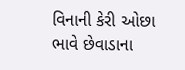વિનાની કેરી ઓછા ભાવે છેવાડાના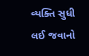વ્યક્તિ સુધી લઈ જવાનો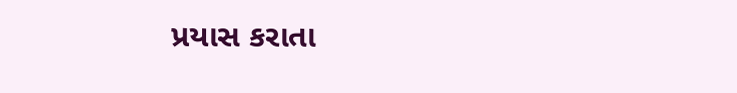પ્રયાસ કરાતા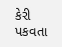કેરી પકવતા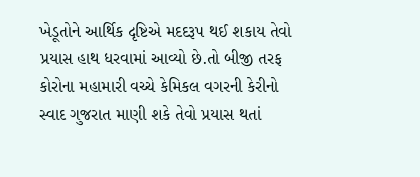ખેડૂતોને આર્થિક દૃષ્ટિએ મદદરૂપ થઈ શકાય તેવો પ્રયાસ હાથ ધરવામાં આવ્યો છે.તો બીજી તરફ કોરોના મહામારી વચ્ચે કેમિકલ વગરની કેરીનો સ્વાદ ગુજરાત માણી શકે તેવો પ્રયાસ થતાં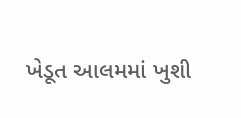ખેડૂત આલમમાં ખુશી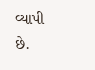વ્યાપી છે.